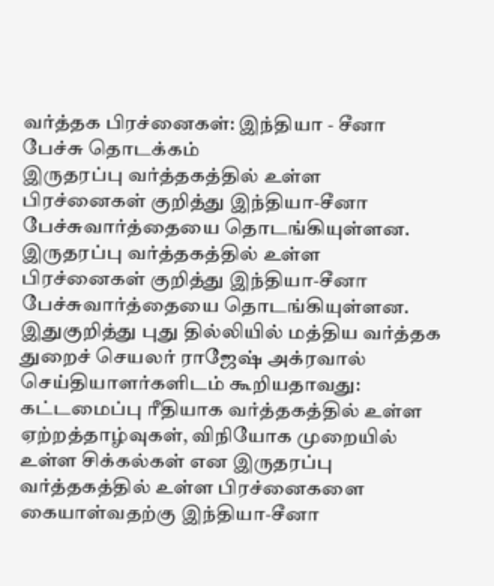வர்த்தக பிரச்னைகள்: இந்தியா - சீனா பேச்சு தொடக்கம்
இருதரப்பு வர்த்தகத்தில் உள்ள பிரச்னைகள் குறித்து இந்தியா-சீனா பேச்சுவார்த்தையை தொடங்கியுள்ளன.
இருதரப்பு வர்த்தகத்தில் உள்ள பிரச்னைகள் குறித்து இந்தியா-சீனா பேச்சுவார்த்தையை தொடங்கியுள்ளன.
இதுகுறித்து புது தில்லியில் மத்திய வர்த்தக துறைச் செயலர் ராஜேஷ் அக்ரவால் செய்தியாளர்களிடம் கூறியதாவது: கட்டமைப்பு ரீதியாக வர்த்தகத்தில் உள்ள ஏற்றத்தாழ்வுகள், விநியோக முறையில் உள்ள சிக்கல்கள் என இருதரப்பு வர்த்தகத்தில் உள்ள பிரச்னைகளை கையாள்வதற்கு இந்தியா-சீனா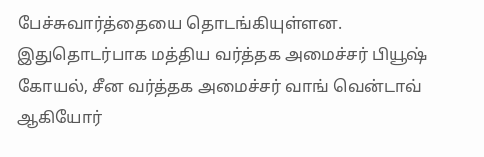பேச்சுவார்த்தையை தொடங்கியுள்ளன.
இதுதொடர்பாக மத்திய வர்த்தக அமைச்சர் பியூஷ் கோயல், சீன வர்த்தக அமைச்சர் வாங் வென்டாவ் ஆகியோர்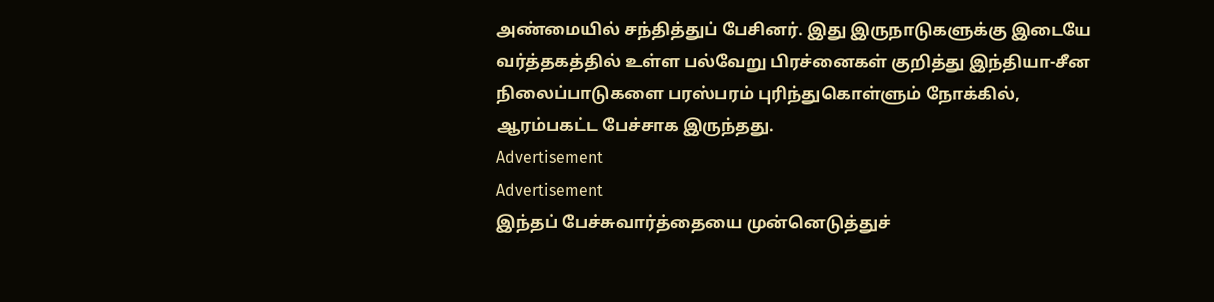அண்மையில் சந்தித்துப் பேசினர். இது இருநாடுகளுக்கு இடையே வர்த்தகத்தில் உள்ள பல்வேறு பிரச்னைகள் குறித்து இந்தியா-சீன நிலைப்பாடுகளை பரஸ்பரம் புரிந்துகொள்ளும் நோக்கில், ஆரம்பகட்ட பேச்சாக இருந்தது.
Advertisement
Advertisement
இந்தப் பேச்சுவார்த்தையை முன்னெடுத்துச்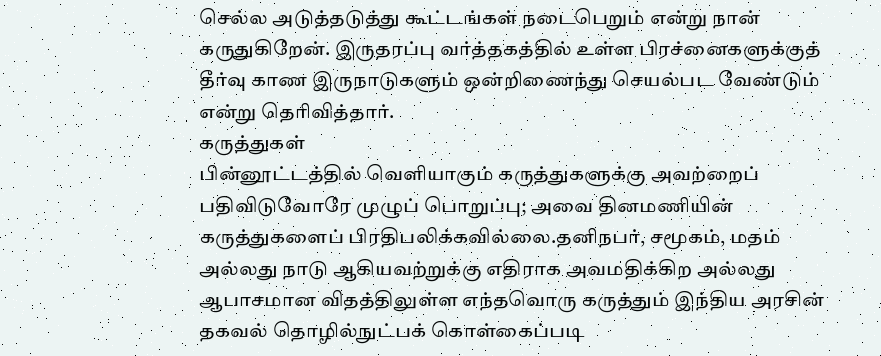செல்ல அடுத்தடுத்து கூட்டங்கள் நடைபெறும் என்று நான் கருதுகிறேன். இருதரப்பு வர்த்தகத்தில் உள்ள பிரச்னைகளுக்குத் தீர்வு காண இருநாடுகளும் ஒன்றிணைந்து செயல்பட வேண்டும் என்று தெரிவித்தார்.
கருத்துகள்
பின்னூட்டத்தில் வெளியாகும் கருத்துகளுக்கு அவற்றைப் பதிவிடுவோரே முழுப் பொறுப்பு; அவை தினமணியின் கருத்துகளைப் பிரதிபலிக்கவில்லை.தனிநபர், சமூகம், மதம் அல்லது நாடு ஆகியவற்றுக்கு எதிராக அவமதிக்கிற அல்லது ஆபாசமான விதத்திலுள்ள எந்தவொரு கருத்தும் இந்திய அரசின் தகவல் தொழில்நுட்பக் கொள்கைப்படி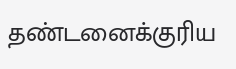தண்டனைக்குரிய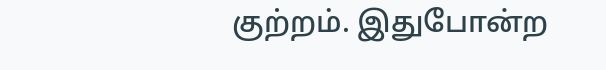குற்றம். இதுபோன்ற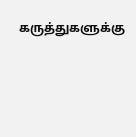கருத்துகளுக்கு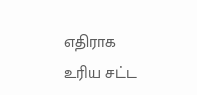எதிராக உரிய சட்ட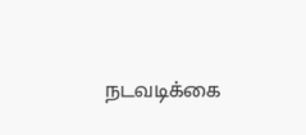நடவடிக்கை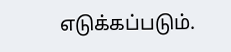எடுக்கப்படும்.